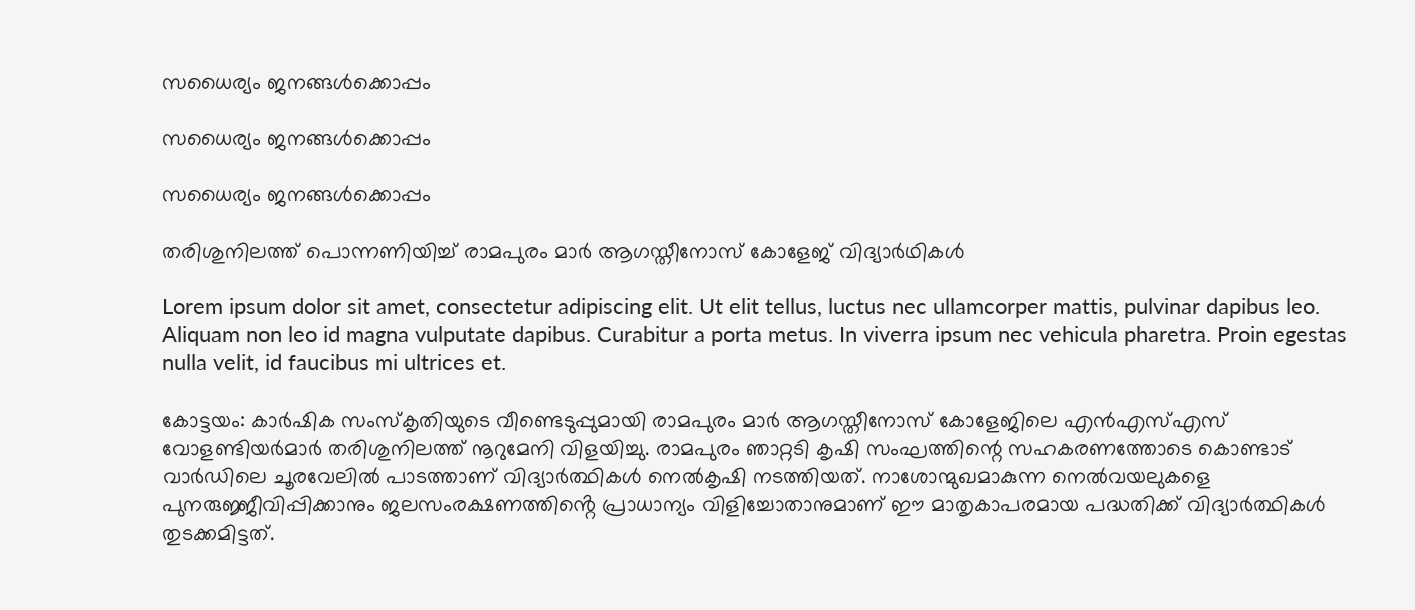സധൈര്യം ജനങ്ങൾക്കൊപ്പം

സധൈര്യം ജനങ്ങൾക്കൊപ്പം

സധൈര്യം ജനങ്ങൾക്കൊപ്പം

തരിശുനിലത്ത് പൊന്നണിയിച്ച് രാമപുരം മാർ ആഗസ്തീനോസ് കോളേജ് വിദ്യാർഥികൾ

Lorem ipsum dolor sit amet, consectetur adipiscing elit. Ut elit tellus, luctus nec ullamcorper mattis, pulvinar dapibus leo. Aliquam non leo id magna vulputate dapibus. Curabitur a porta metus. In viverra ipsum nec vehicula pharetra. Proin egestas nulla velit, id faucibus mi ultrices et.

കോട്ടയം: കാർഷിക സംസ്കൃതിയുടെ വീണ്ടെടുപ്പുമായി രാമപുരം മാർ ആഗസ്തീനോസ് കോളേജിലെ എൻഎസ്എസ് വോളണ്ടിയർമാർ തരിശുനിലത്ത് നൂറുമേനി വിളയിച്ചു. രാമപുരം ഞാറ്റടി കൃഷി സംഘത്തിന്റെ സഹകരണത്തോടെ കൊണ്ടാട് വാർഡിലെ ചൂരവേലിൽ പാടത്താണ് വിദ്യാർത്ഥികൾ നെൽകൃഷി നടത്തിയത്. നാശോന്മുഖമാകുന്ന നെൽവയലുകളെ പുനരുജ്ജീവിപ്പിക്കാനും ജലസംരക്ഷണത്തിൻ്റെ പ്രാധാന്യം വിളിച്ചോതാനുമാണ് ഈ മാതൃകാപരമായ പദ്ധതിക്ക് വിദ്യാർത്ഥികൾ തുടക്കമിട്ടത്.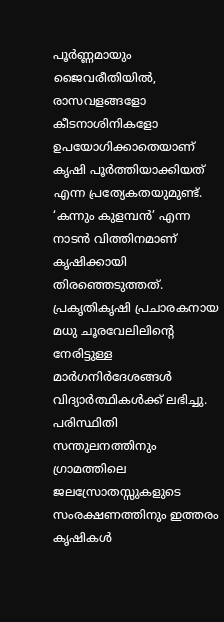പൂർണ്ണമായും ജൈവരീതിയിൽ, രാസവളങ്ങളോ കീടനാശിനികളോ ഉപയോഗിക്കാതെയാണ് കൃഷി പൂർത്തിയാക്കിയത് എന്ന പ്രത്യേകതയുമുണ്ട്. ‘കന്നും കുളമ്പൻ’ എന്ന നാടൻ വിത്തിനമാണ് കൃഷിക്കായി തിരഞ്ഞെടുത്തത്. പ്രകൃതികൃഷി പ്രചാരകനായ മധു ചൂരവേലിലിന്റെ നേരിട്ടുള്ള മാർഗനിർദേശങ്ങൾ വിദ്യാർത്ഥികൾക്ക് ലഭിച്ചു. പരിസ്ഥിതി സന്തുലനത്തിനും ഗ്രാമത്തിലെ ജലസ്രോതസ്സുകളുടെ സംരക്ഷണത്തിനും ഇത്തരം കൃഷികൾ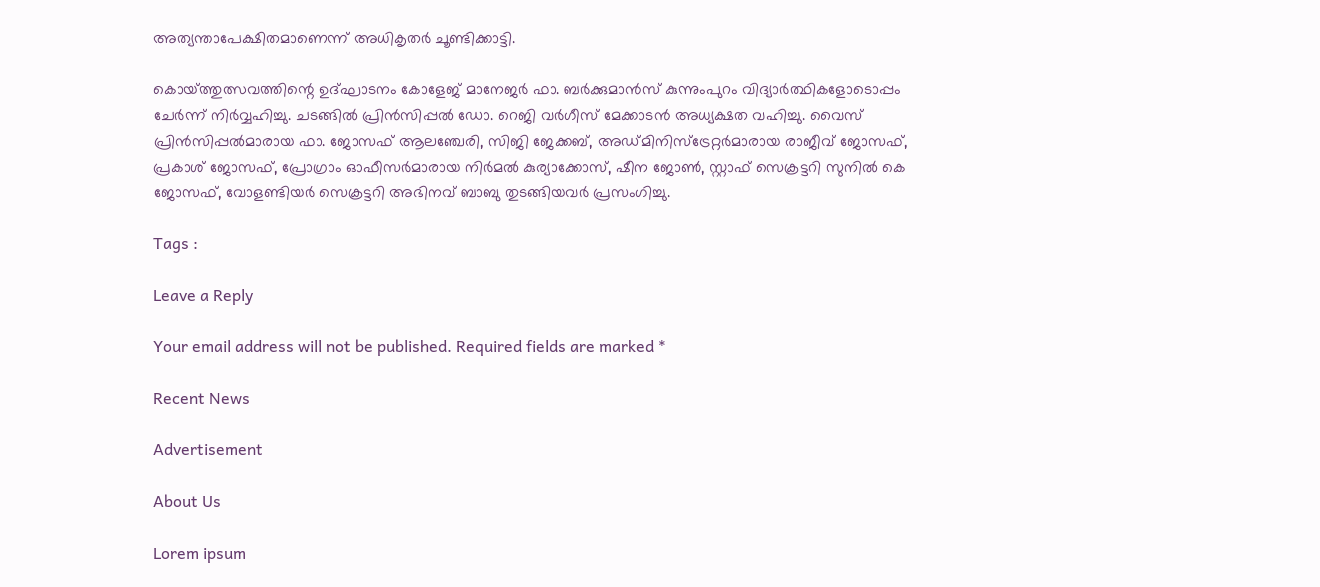അത്യന്താപേക്ഷിതമാണെന്ന് അധികൃതർ ചൂണ്ടിക്കാട്ടി.

കൊയ്‌ത്തുത്സവത്തിന്റെ ഉദ്ഘാടനം കോളേജ് മാനേജർ ഫാ. ബർക്കുമാൻസ് കുന്നുംപുറം വിദ്യാർത്ഥികളോടൊപ്പം ചേർന്ന് നിർവ്വഹിച്ചു. ചടങ്ങിൽ പ്രിൻസിപ്പൽ ഡോ. റെജി വർഗീസ് മേക്കാടൻ അധ്യക്ഷത വഹിച്ചു. വൈസ് പ്രിൻസിപ്പൽമാരായ ഫാ. ജോസഫ് ആലഞ്ചേരി, സിജി ജേക്കബ്, അഡ്മിനിസ്ട്രേറ്റർമാരായ രാജീവ് ജോസഫ്, പ്രകാശ് ജോസഫ്, പ്രോഗ്രാം ഓഫീസർമാരായ നിർമൽ കുര്യാക്കോസ്, ഷീന ജോൺ, സ്റ്റാഫ് സെക്രട്ടറി സുനിൽ കെ ജോസഫ്, വോളണ്ടിയർ സെക്രട്ടറി അഭിനവ് ബാബു തുടങ്ങിയവർ പ്രസംഗിച്ചു.

Tags :

Leave a Reply

Your email address will not be published. Required fields are marked *

Recent News

Advertisement

About Us

Lorem ipsum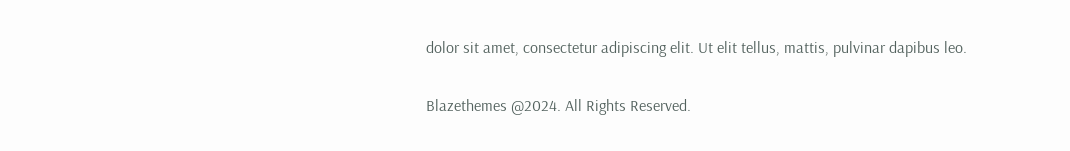dolor sit amet, consectetur adipiscing elit. Ut elit tellus, mattis, pulvinar dapibus leo.

Blazethemes @2024. All Rights Reserved.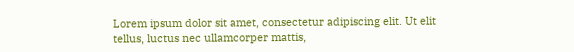Lorem ipsum dolor sit amet, consectetur adipiscing elit. Ut elit tellus, luctus nec ullamcorper mattis,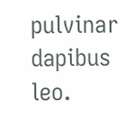pulvinar dapibus leo.